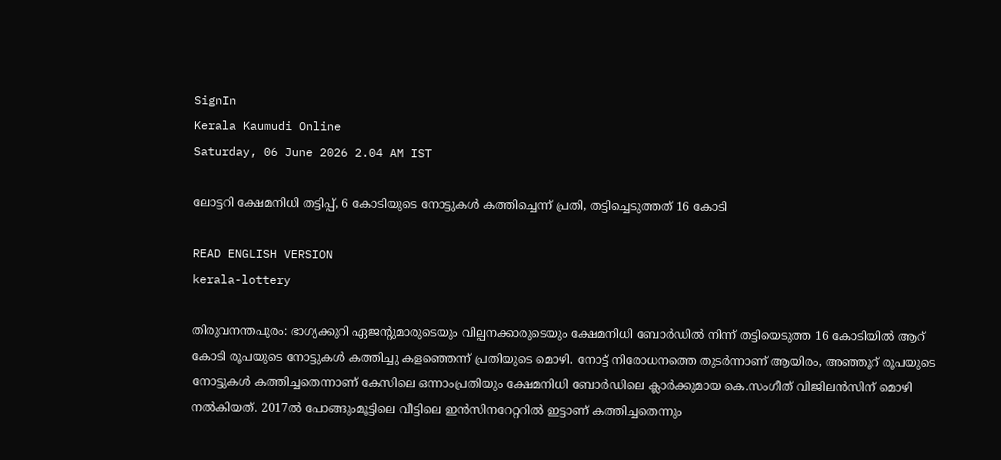SignIn
Kerala Kaumudi Online
Saturday, 06 June 2026 2.04 AM IST

ലോട്ടറി ക്ഷേമനിധി തട്ടിപ്പ്, 6 കോടിയുടെ നോട്ടുകൾ കത്തിച്ചെന്ന് പ്രതി, തട്ടിച്ചെടുത്തത് 16 കോടി

READ ENGLISH VERSION
kerala-lottery

തിരുവനന്തപുരം: ഭാഗ്യക്കുറി ഏജന്റുമാരുടെയും വില്പനക്കാരുടെയും ക്ഷേമനിധി ബോർഡിൽ നിന്ന് തട്ടിയെടുത്ത 16 കോടിയിൽ ആറ് കോടി രൂപയുടെ നോട്ടുകൾ കത്തിച്ചു കളഞ്ഞെന്ന് പ്രതിയുടെ മൊഴി. നോട്ട് നിരോധനത്തെ തുടർന്നാണ് ആയിരം, അഞ്ഞൂറ് രൂപയുടെ നോട്ടുകൾ കത്തിച്ചതെന്നാണ് കേസിലെ ഒന്നാംപ്രതിയും ക്ഷേമനിധി ബോർഡിലെ ക്ലാർക്കുമായ കെ.സംഗീത് വിജിലൻസിന് മൊഴി നൽകിയത്. 2017ൽ പോങ്ങുംമൂട്ടിലെ വീട്ടിലെ ഇൻസിനറേറ്ററിൽ ഇട്ടാണ് കത്തിച്ചതെന്നും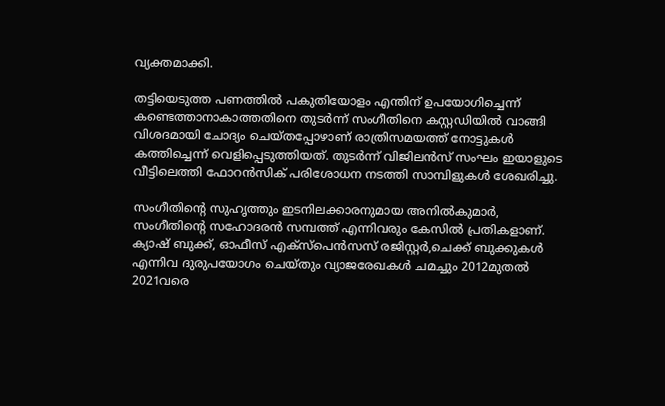വ്യക്തമാക്കി.

തട്ടിയെടുത്ത പണത്തിൽ പകുതിയോളം എന്തിന് ഉപയോഗിച്ചെന്ന് കണ്ടെത്താനാകാത്തതിനെ തുട‌ർന്ന് സംഗീതിനെ കസ്റ്റഡിയിൽ വാങ്ങി വിശദമായി ചോദ്യം ചെയ്തപ്പോഴാണ് രാത്രിസമയത്ത് നോട്ടുകൾ കത്തിച്ചെന്ന് വെളിപ്പെടുത്തിയത്. തുടർന്ന് വിജിലൻസ് സംഘം ഇയാളുടെ വീട്ടിലെത്തി ഫോറൻസിക് പരിശോധന നടത്തി സാമ്പിളുകൾ ശേഖരിച്ചു.

സംഗീതിന്റെ സുഹൃത്തും ഇടനിലക്കാരനുമായ അനിൽകുമാർ, സംഗീതിന്റെ സഹോദരൻ സമ്പത്ത് എന്നിവരും കേസിൽ പ്രതികളാണ്. ക്യാഷ് ബുക്ക്, ഓഫീസ് എക്സ്‌പെൻസസ് രജിസ്റ്റർ,ചെക്ക് ബുക്കുകൾ എന്നിവ ദുരുപയോഗം ചെയ്തും വ്യാജരേഖകൾ ചമച്ചും 2012മുതൽ 2021വരെ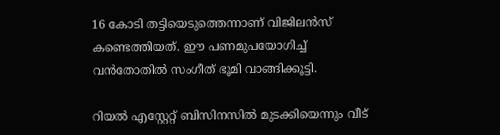16 കോടി തട്ടിയെടുത്തെന്നാണ് വിജിലൻസ് കണ്ടെത്തിയത്. ഈ പണമുപയോഗിച്ച് വൻതോതിൽ സംഗീത് ഭൂമി വാങ്ങിക്കൂട്ടി.

റിയൽ എസ്റ്റേറ്റ് ബിസിനസിൽ മുടക്കിയെന്നും വീട്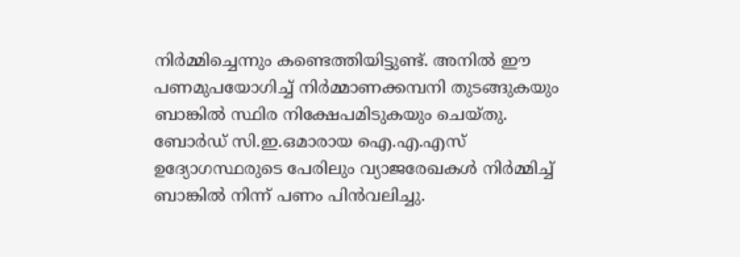നിർമ്മിച്ചെന്നും കണ്ടെത്തിയിട്ടുണ്ട്. അനിൽ ഈ പണമുപയോഗിച്ച് നിർമ്മാണക്കമ്പനി തുടങ്ങുകയും ബാങ്കിൽ സ്ഥിര നിക്ഷേപമിടുകയും ചെയ്‌തു. ബോർഡ് സി.ഇ.ഒമാരായ ഐ.എ.എസ് ഉദ്യോഗസ്ഥരുടെ പേരിലും വ്യാജരേഖകൾ നിർമ്മിച്ച് ബാങ്കിൽ നിന്ന് പണം പിൻവലിച്ചു.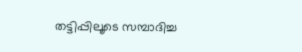തട്ടിപ്പിലൂടെ സമ്പാദിച്ച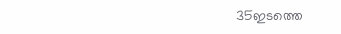35ഇടത്തെ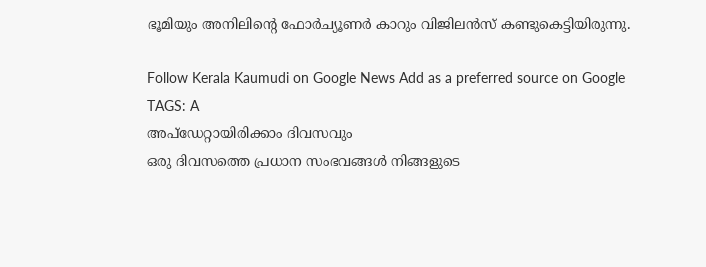ഭൂമിയും അനിലിന്റെ ഫോർച്യൂണർ കാറും വിജിലൻസ് കണ്ടുകെട്ടിയിരുന്നു.

Follow Kerala Kaumudi on Google News Add as a preferred source on Google
TAGS: A
അപ്ഡേറ്റായിരിക്കാം ദിവസവും
ഒരു ദിവസത്തെ പ്രധാന സംഭവങ്ങൾ നിങ്ങളുടെ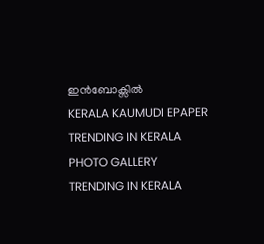ഇൻബോക്സിൽ
KERALA KAUMUDI EPAPER
TRENDING IN KERALA
PHOTO GALLERY
TRENDING IN KERALA